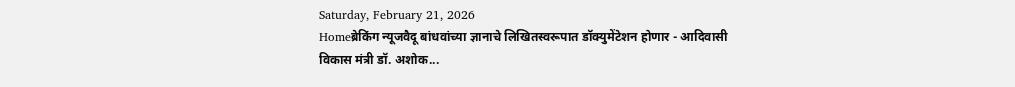Saturday, February 21, 2026
Homeब्रेकिंग न्यूजवैदू बांधवांच्या ज्ञानाचे लिखितस्वरूपात डॉक्युमेंटेशन होणार - आदिवासी विकास मंत्री डॉ. अशोक...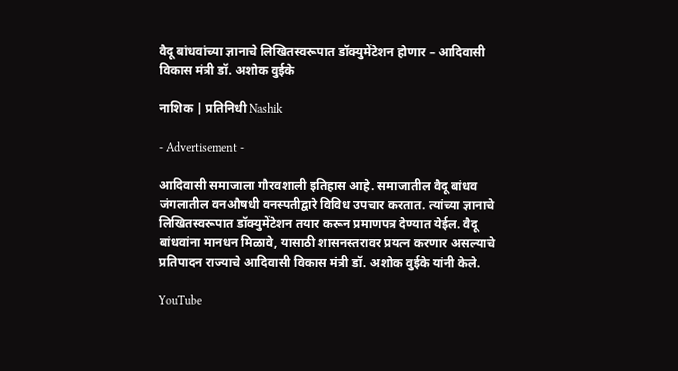वैदू बांधवांच्या ज्ञानाचे लिखितस्वरूपात डॉक्युमेंटेशन होणार – आदिवासी विकास मंत्री डॉ. अशोक वुईके

नाशिक | प्रतिनिधी Nashik

- Advertisement -

आदिवासी समाजाला गौरवशाली इतिहास आहे. समाजातील वैदू बांधव जंगलातील वनऔषधी वनस्पतीद्वारे विविध उपचार करतात. त्यांच्या ज्ञानाचे लिखितस्वरूपात डॉक्युमेंटेशन तयार करून प्रमाणपत्र देण्यात येईल. वैदू बांधवांना मानधन मिळावे, यासाठी शासनस्तरावर प्रयत्न करणार असल्याचे प्रतिपादन राज्याचे आदिवासी विकास मंत्री डॉ. अशोक वुईके यांनी केले.

YouTube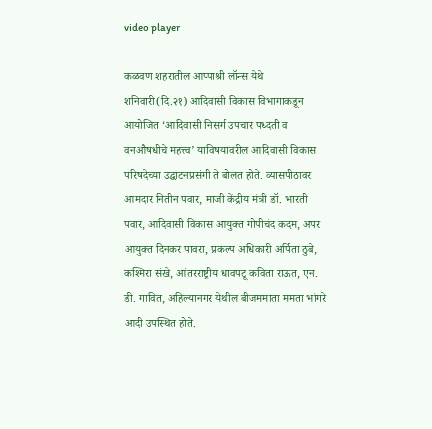video player

कळवण शहरातील आप्पाश्री लॉन्स येथे शनिवारी(दि.२१) आदिवासी विकास विभागाकडून आयोजित ‘आदिवासी निसर्ग उपचार पध्दती व वनऔषधीचे महत्त्व’ याविषयावरील आदिवासी विकास परिषदेच्या उद्घाटनप्रसंगी ते बोलत होते. व्यासपीठावर आमदार नितीन पवार, माजी केंद्रीय मंत्री डॉ. भारती पवार, आदिवासी विकास आयुक्त गोपीचंद कदम, अपर आयुक्त दिनकर पावरा, प्रकल्प अधिकारी अर्पिता ठुबे, कश्मिरा संखे, आंतरराष्ट्रीय धावपटू कविता राऊत, एन. डी. गावित, अहिल्यानगर येथील बीजममाता ममता भांगरे आदी उपस्थित होते.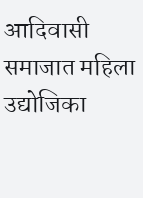आदिवासी समाजात महिला उद्योजिका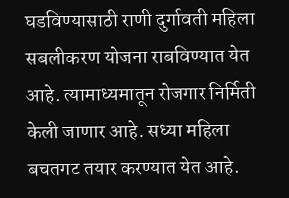घडविण्यासाठी राणी दुर्गावती महिला सबलीकरण योजना राबविण्यात येत आहे. त्यामाध्यमातून रोजगार निर्मिती केली जाणार आहे. सध्या महिला बचतगट तयार करण्यात येत आहे.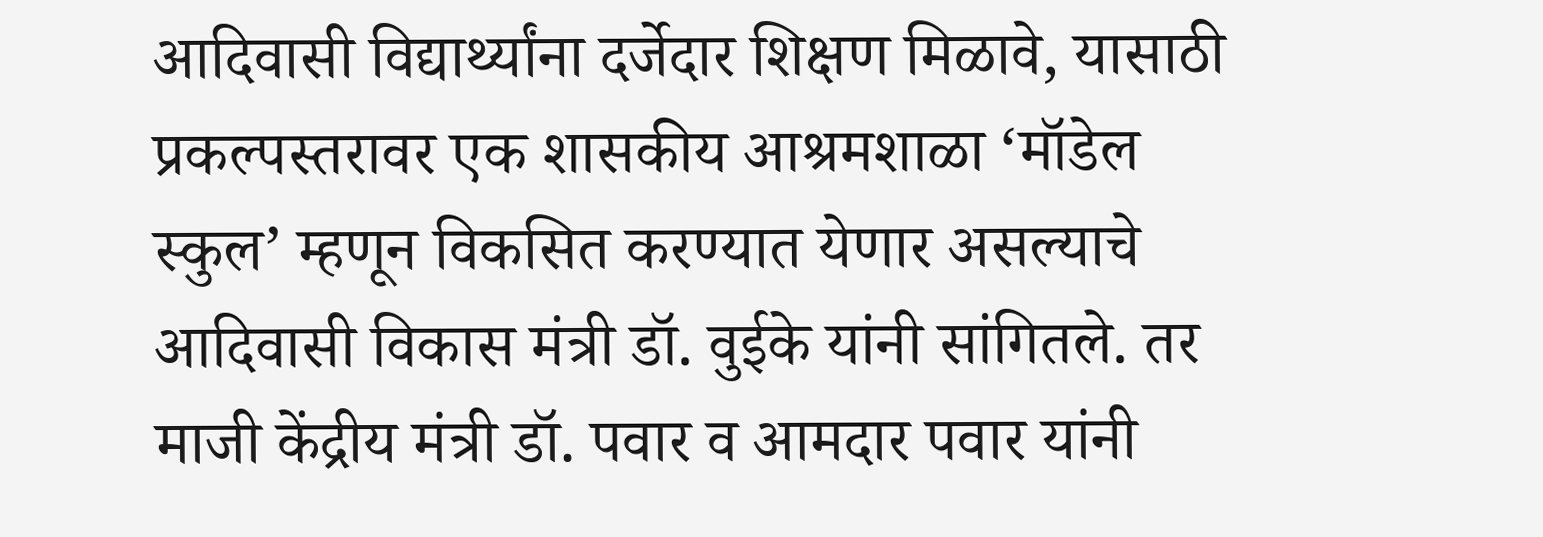आदिवासी विद्यार्थ्यांना दर्जेदार शिक्षण मिळावे, यासाठी प्रकल्पस्तरावर एक शासकीय आश्रमशाळा ‘मॉडेल स्कुल’ म्हणून विकसित करण्यात येणार असल्याचे आदिवासी विकास मंत्री डॉ. वुईके यांनी सांगितले. तर माजी केंद्रीय मंत्री डॉ. पवार व आमदार पवार यांनी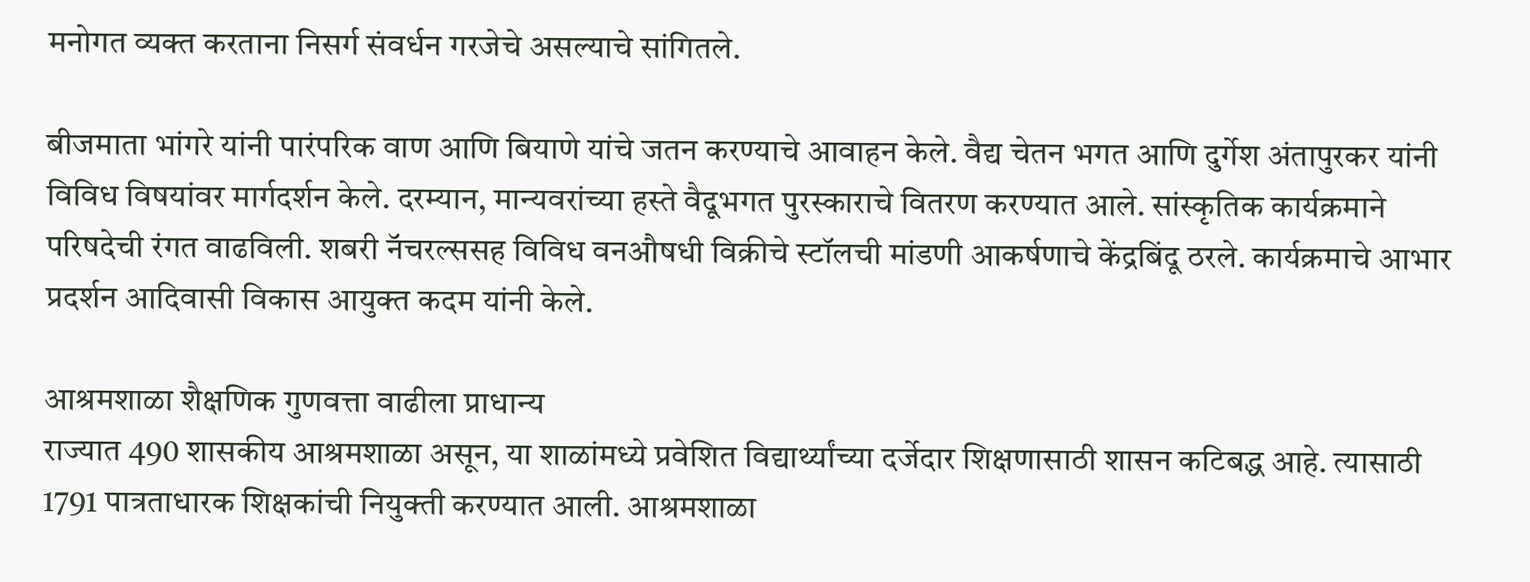मनोगत व्यक्त करताना निसर्ग संवर्धन गरजेचे असल्याचे सांगितले.

बीजमाता भांगरे यांनी पारंपरिक वाण आणि बियाणे यांचे जतन करण्याचे आवाहन केले. वैद्य चेतन भगत आणि दुर्गेश अंतापुरकर यांनी विविध विषयांवर मार्गदर्शन केले. दरम्यान, मान्यवरांच्या हस्ते वैदूभगत पुरस्काराचे वितरण करण्यात आले. सांस्कृतिक कार्यक्रमाने परिषदेची रंगत वाढविली. शबरी नॅचरल्ससह विविध वनऔषधी विक्रीचे स्टॉलची मांडणी आकर्षणाचे केंद्रबिंदू ठरले. कार्यक्रमाचे आभार प्रदर्शन आदिवासी विकास आयुक्त कदम यांनी केले.

आश्रमशाळा शैक्षणिक गुणवत्ता वाढीला प्राधान्य
राज्यात 490 शासकीय आश्रमशाळा असून, या शाळांमध्ये प्रवेशित विद्यार्थ्यांच्या दर्जेदार शिक्षणासाठी शासन कटिबद्ध आहे. त्यासाठी 1791 पात्रताधारक शिक्षकांची नियुक्ती करण्यात आली. आश्रमशाळा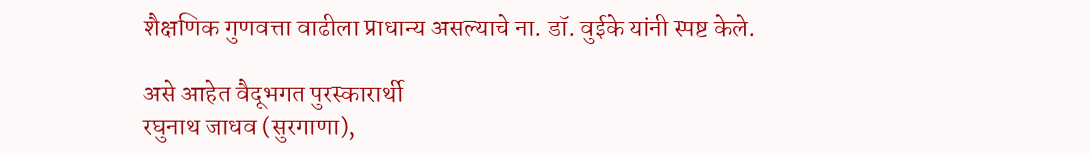शैक्षणिक गुणवत्ता वाढीला प्राधान्य असल्याचे ना. डॉ. वुईके यांनी स्पष्ट केले.

असे आहेत वैदूभगत पुरस्कारार्थी
रघुनाथ जाधव (सुरगाणा),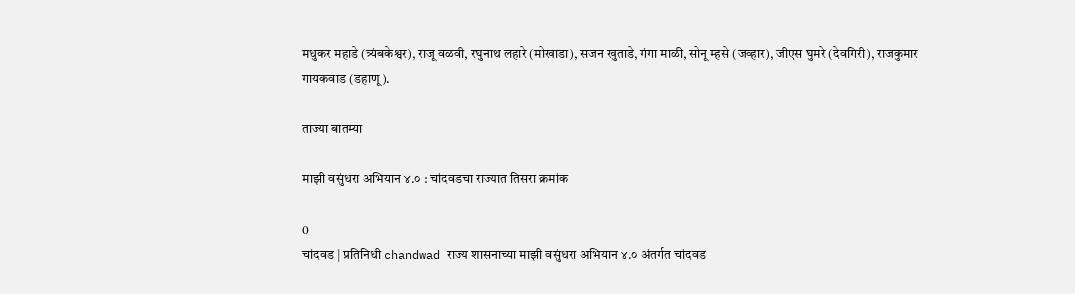मधुकर महाडे (त्र्यंबकेश्वर), राजू वळवी, रघुनाथ लहारे (मोखाडा), सजन खुताडे, गंगा माळी, सोनू म्हसे (जव्हार), जीएस घुमरे (देवगिरी), राजकुमार गायकवाड (डहाणू).

ताज्या बातम्या

माझी वसुंधरा अभियान ४.० : चांदवडचा राज्यात तिसरा क्रमांक

0
चांदवड | प्रतिनिधी chandwad राज्य शासनाच्या माझी वसुंधरा अभियान ४.० अंतर्गत चांदवड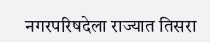नगरपरिषदेला राज्यात तिसरा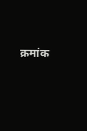क्रमांक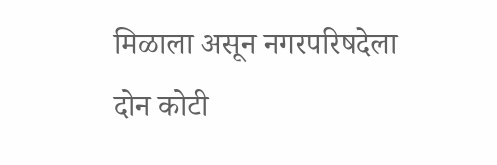मिळाला असून नगरपरिषदेला दोन कोटी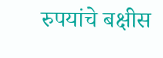रुपयांचे बक्षीस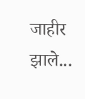जाहीर झाले...